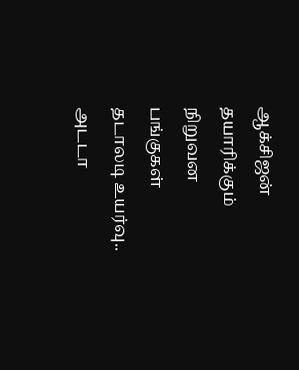ஆக்சிஜன் தயாரிக்கும் நிறுவன பங்குகள் தடாலடி உயர்வு.. அடடா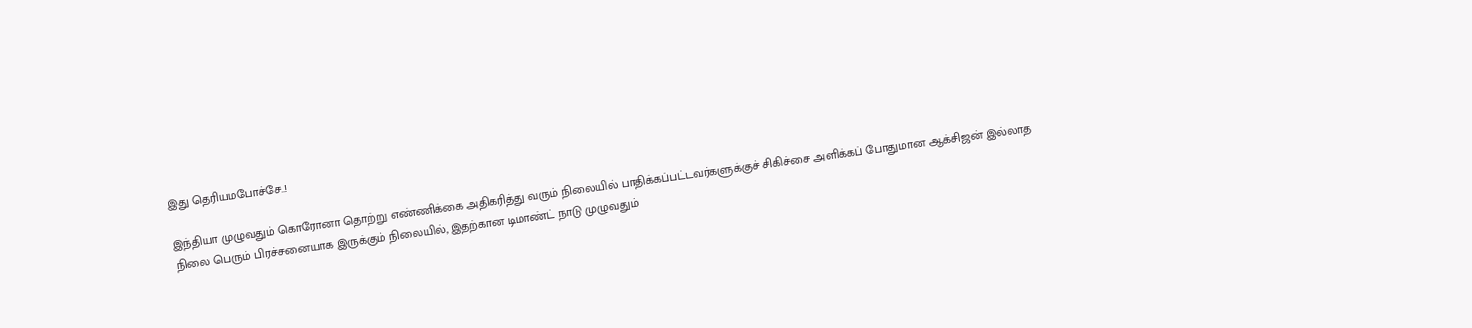இது தெரியமபோச்சே..!

இந்தியா முழுவதும் கொரோனா தொற்று எண்ணிக்கை அதிகரித்து வரும் நிலையில் பாதிக்கப்பட்டவர்களுக்குச் சிகிச்சை அளிக்கப் போதுமான ஆக்சிஜன் இல்லாத நிலை பெரும் பிரச்சனையாக இருக்கும் நிலையில், இதற்கான டிமாண்ட் நாடு முழுவதும்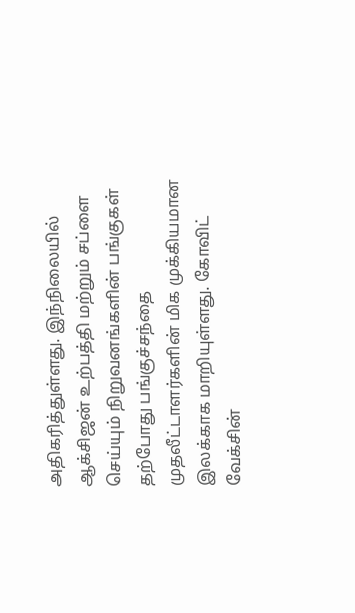அதிகரித்துள்ளது. இந்நிலையில் ஆக்சிஜன் உற்பத்தி மற்றும் சப்ளை செய்யும் நிறுவனங்களின் பங்குகள் தற்போது பங்குச்சந்தை முதலீட்டாளர்களின் மிக முக்கியமான இலக்காக மாறியுள்ளது. கோவிட் வேக்சின்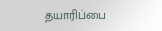தயாரிப்பை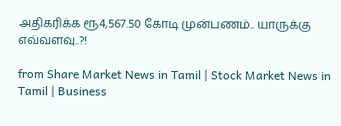அதிகரிக்க ரூ4,567.50 கோடி முன்பணம்.. யாருக்கு எவ்வளவு..?!

from Share Market News in Tamil | Stock Market News in Tamil | Business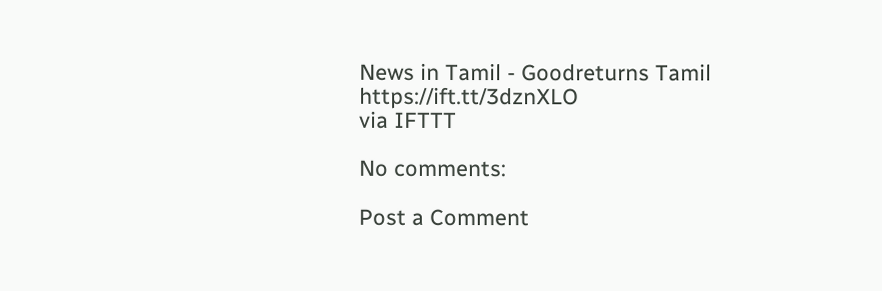News in Tamil - Goodreturns Tamil https://ift.tt/3dznXLO
via IFTTT

No comments:

Post a Comment